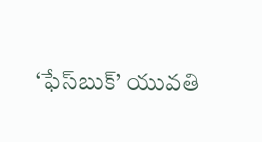‘ఫేస్‌బుక్‌’ యువతి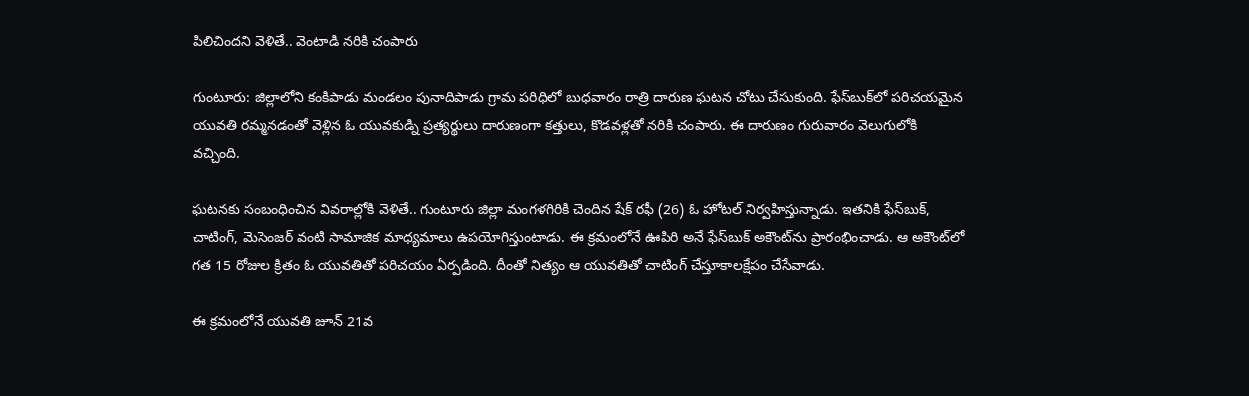పిలిచిందని వెళితే.. వెంటాడి నరికి చంపారు

గుంటూరు: జిల్లాలోని కంకిపాడు మండలం పునాదిపాడు గ్రామ పరిధిలో బుధవారం రాత్రి దారుణ ఘటన చోటు చేసుకుంది. ఫేస్‌బుక్‌లో పరిచయమైన యువతి రమ్మనడంతో వెళ్లిన ఓ యువకుడ్ని ప్రత్యర్థులు దారుణంగా కత్తులు, కొడవళ్లతో నరికి చంపారు. ఈ దారుణం గురువారం వెలుగులోకి వచ్చింది.

ఘటనకు సంబంధించిన వివరాల్లోకి వెళితే.. గుంటూరు జిల్లా మంగళగిరికి చెందిన షేక్‌ రఫీ (26) ఓ హోటల్‌ నిర్వహిస్తున్నాడు. ఇతనికి ఫేస్‌బుక్‌, చాటింగ్‌, మెసెంజర్‌ వంటి సామాజిక మాధ్యమాలు ఉపయోగిస్తుంటాడు. ఈ క్రమంలోనే ఊపిరి అనే ఫేస్‌బుక్‌ అకౌంట్‌ను ప్రారంభించాడు. ఆ అకౌంట్‌లో గత 15 రోజుల క్రితం ఓ యువతితో పరిచయం ఏర్పడింది. దీంతో నిత్యం ఆ యువతితో చాటింగ్‌ చేస్తూకాలక్షేపం చేసేవాడు.

ఈ క్రమంలోనే యువతి జూన్ 21వ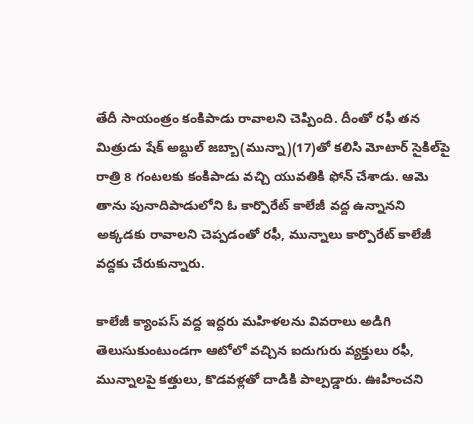తేదీ సాయంత్రం కంకిపాడు రావాలని చెప్పింది. దీంతో రఫీ తన మిత్రుడు షేక్‌ అబ్దుల్‌ జబ్బా(మున్నా)(17)తో కలిసి మోటార్‌ సైకిల్‌పై రాత్రి 8 గంటలకు కంకిపాడు వచ్చి యువతికి ఫోన్‌ చేశాడు. ఆమె తాను పునాదిపాడులోని ఓ కార్పొరేట్‌ కాలేజీ వద్ద ఉన్నానని అక్కడకు రావాలని చెప్పడంతో రఫీ, మున్నాలు కార్పొరేట్‌ కాలేజీ వద్దకు చేరుకున్నారు.

కాలేజీ క్యాంపస్‌ వద్ద ఇద్దరు మహిళలను వివరాలు అడిగి తెలుసుకుంటుండగా ఆటోలో వచ్చిన ఐదుగురు వ్యక్తులు రఫీ, మున్నాలపై కత్తులు, కొడవళ్లతో దాడికి పాల్పడ్డారు. ఊహించని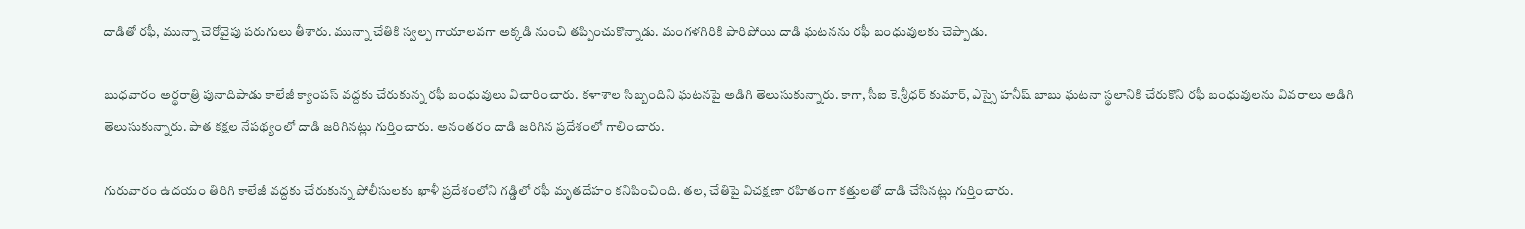దాడితో రఫీ, మున్నా చెరోవైపు పరుగులు తీశారు. మున్నా చేతికి స్వల్ప గాయాలవగా అక్కడి నుంచి తప్పించుకొన్నాడు. మంగళగిరికి పారిపోయి దాడి ఘటనను రఫీ బంధువులకు చెప్పాడు.

బుధవారం అర్థరాత్రి పునాదిపాడు కాలేజీ క్యాంపస్‌ వద్దకు చేరుకున్న రఫీ బంధువులు విచారించారు. కళాశాల సిబ్బందిని ఘటనపై అడిగి తెలుసుకున్నారు. కాగా, సీఐ కె.శ్రీధర్‌ కుమార్‌, ఎస్సై హనీష్‌ బాబు ఘటనా స్థలానికి చేరుకొని రఫీ బంధువులను వివరాలు అడిగి తెలుసుకున్నారు. పాత కక్షల నేపథ్యంలో దాడి జరిగినట్లు గుర్తించారు. అనంతరం దాడి జరిగిన ప్రదేశంలో గాలించారు.

గురువారం ఉదయం తిరిగి కాలేజీ వద్దకు చేరుకున్న పోలీసులకు ఖాళీ ప్రదేశంలోని గడ్డిలో రఫీ మృతదేహం కనిపించింది. తల, చేతిపై విచక్షణా రహితంగా కత్తులతో దాడి చేసినట్లు గుర్తించారు.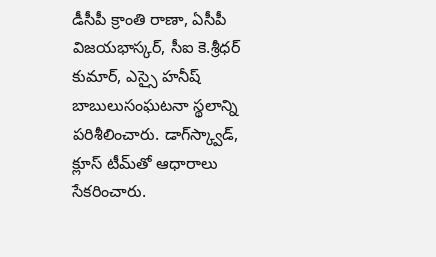డీసీపీ క్రాంతి రాణా, ఏసీపీ విజయభాస్కర్‌, సీఐ కె.శ్రీధర్‌ కుమార్‌, ఎస్సై హనీష్‌ బాబులుసంఘటనా స్థలాన్ని పరిశీలించారు. డాగ్‌స్క్వాడ్‌, క్లూస్‌ టీమ్‌తో ఆధారాలు సేకరించారు.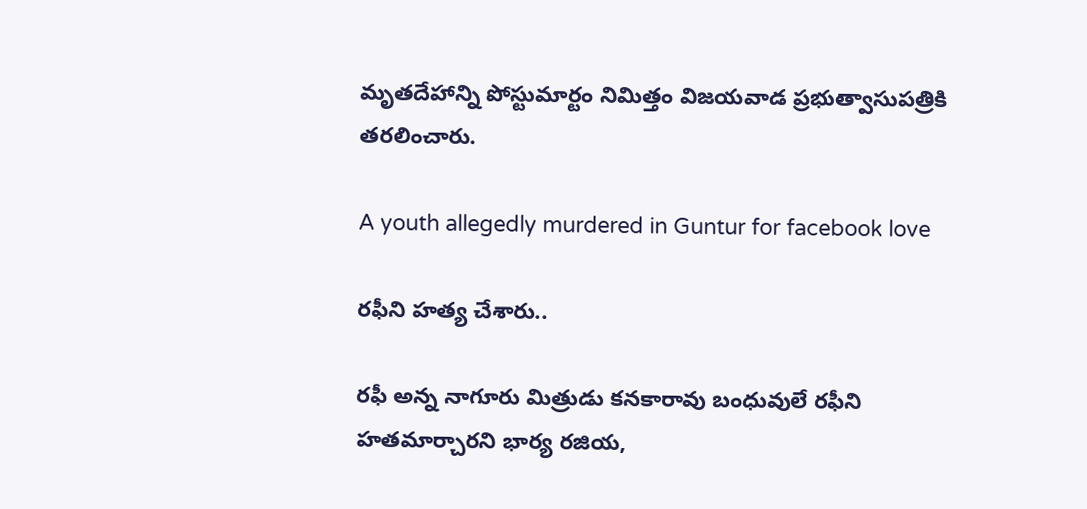మృతదేహాన్ని పోస్టుమార్టం నిమిత్తం విజయవాడ ప్రభుత్వాసుపత్రికి తరలించారు.

A youth allegedly murdered in Guntur for facebook love

రఫీని హత్య చేశారు..

రఫీ అన్న నాగూరు మిత్రుడు కనకారావు బంధువులే రఫీని హతమార్చారని భార్య రజియ,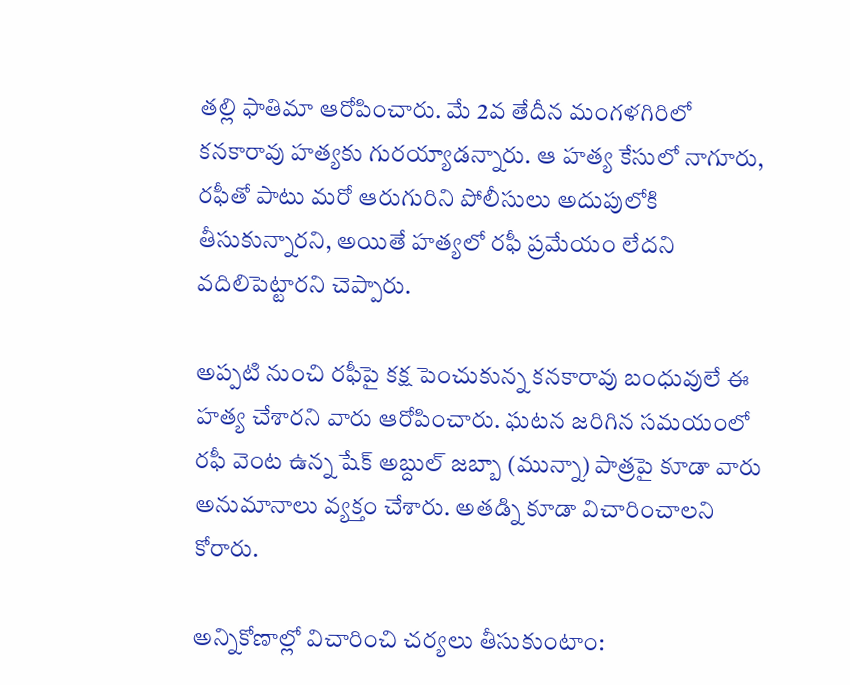తల్లి ఫాతిమా ఆరోపించారు. మే 2వ తేదీన మంగళగిరిలో కనకారావు హత్యకు గురయ్యాడన్నారు. ఆ హత్య కేసులో నాగూరు, రఫీతో పాటు మరో ఆరుగురిని పోలీసులు అదుపులోకి తీసుకున్నారని, అయితే హత్యలో రఫీ ప్రమేయం లేదని వదిలిపెట్టారని చెప్పారు.

అప్పటి నుంచి రఫీపై కక్ష పెంచుకున్న కనకారావు బంధువులే ఈ హత్య చేశారని వారు ఆరోపించారు. ఘటన జరిగిన సమయంలో రఫీ వెంట ఉన్న షేక్‌ అబ్దుల్‌ జబ్బా (మున్నా) పాత్రపై కూడా వారు అనుమానాలు వ్యక్తం చేశారు. అతడ్ని కూడా విచారించాలని కోరారు.

అన్నికోణాల్లో విచారించి చర్యలు తీసుకుంటాం: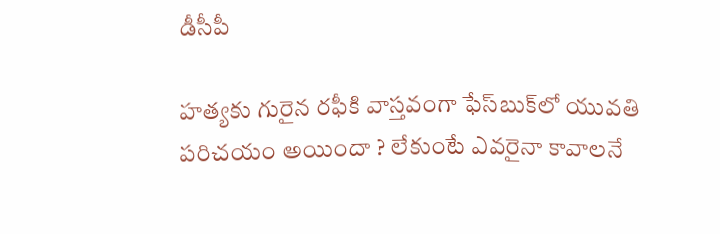డీసీపీ

హత్యకు గురైన రఫీకి వాస్తవంగా ఫేస్‌బుక్‌లో యువతి పరిచయం అయిందా ? లేకుంటే ఎవరైనా కావాలనే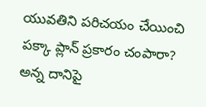యువతిని పరిచయం చేయించి పక్కా ప్లాన్‌ ప్రకారం చంపారా? అన్న దానిపై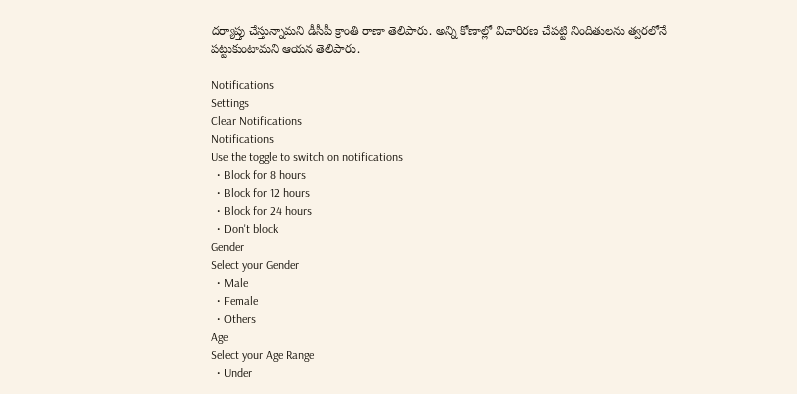దర్యాప్తు చేస్తున్నామని డీసీపీ క్రాంతి రాణా తెలిపారు. అన్ని కోణాల్లో విచారిరణ చేపట్టి నిందితులను త్వరలోనే పట్టుకుంటామని ఆయన తెలిపారు.

Notifications
Settings
Clear Notifications
Notifications
Use the toggle to switch on notifications
  • Block for 8 hours
  • Block for 12 hours
  • Block for 24 hours
  • Don't block
Gender
Select your Gender
  • Male
  • Female
  • Others
Age
Select your Age Range
  • Under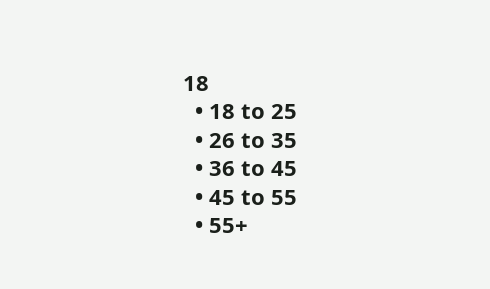18
  • 18 to 25
  • 26 to 35
  • 36 to 45
  • 45 to 55
  • 55+